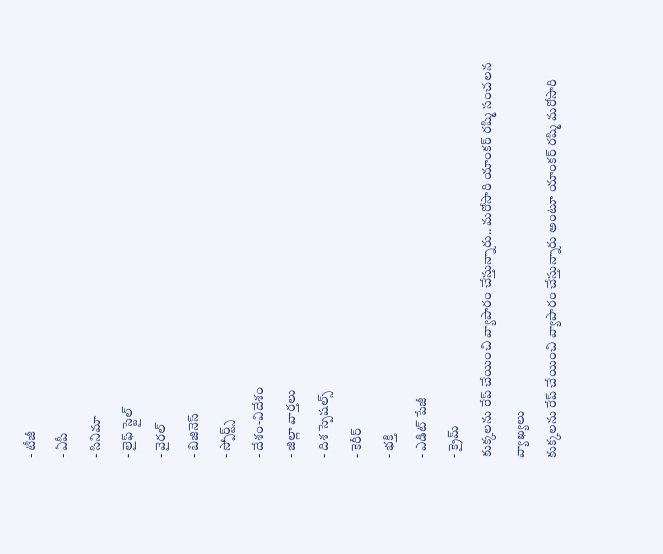- టీజీ
- ఏపీ
- సినిమా
- లైఫ్ స్టైల్
- వైరల్
- బిజినెస్
- స్పోర్ట్స్
- దేశం-విదేశం
- జిల్లా వార్తలు
- దిశ స్పెషల్స్
- కెరీర్
- భక్తి
- ఎడిట్ పేజీ
- క్రైమ్
కుక్కలను రేప్ చేయించి వ్యాపారం చేస్తున్నారు.. మరోసారి యాంకర్ రష్మి సంచలన వ్యాఖ్యలు
కుక్కలను రేప్ చేయించి వ్యాపారం చేస్తున్నారు అంటూ యాంకర్ రష్మి మరోసారి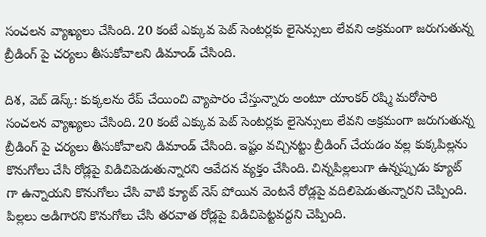సంచలన వ్యాఖ్యలు చేసింది. 20 కంటే ఎక్కువ పెట్ సెంటర్లకు లైసెన్సులు లేవని అక్రమంగా జరుగుతున్న బ్రీడింగ్ పై చర్యలు తీసుకోవాలని డిమాండ్ చేసింది.

దిశ, వెబ్ డెస్క్: కుక్కలను రేప్ చేయించి వ్యాపారం చేస్తున్నారు అంటూ యాంకర్ రష్మి మరోసారి సంచలన వ్యాఖ్యలు చేసింది. 20 కంటే ఎక్కువ పెట్ సెంటర్లకు లైసెన్సులు లేవని అక్రమంగా జరుగుతున్న బ్రీడింగ్ పై చర్యలు తీసుకోవాలని డిమాండ్ చేసింది. ఇష్టం వచ్చినట్టు బ్రీడింగ్ చేయడం వల్ల కుక్కపిల్లను కొనుగోలు చేసి రోడ్లపై విడిచిపెడుతున్నారని ఆవేదన వ్యక్తం చేసింది. చిన్నపిల్లలుగా ఉన్నప్పుడు క్యూట్ గా ఉన్నాయని కొనుగోలు చేసి వాటి క్యూట్ నెస్ పోయిన వెంటనే రోడ్లపై వదిలిపెడుతున్నారని చెప్పింది.
పిల్లలు అడిగారని కొనుగోలు చేసి తరవాత రోడ్లపై విడిచిపెట్టవద్దని చెప్పింది.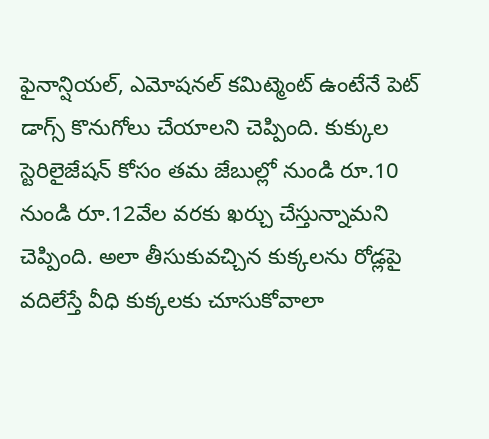ఫైనాన్షియల్, ఎమోషనల్ కమిట్మెంట్ ఉంటేనే పెట్ డాగ్స్ కొనుగోలు చేయాలని చెప్పింది. కుక్కుల స్టెరిలైజేషన్ కోసం తమ జేబుల్లో నుండి రూ.10 నుండి రూ.12వేల వరకు ఖర్చు చేస్తున్నామని చెప్పింది. అలా తీసుకువచ్చిన కుక్కలను రోడ్లపై వదిలేస్తే వీధి కుక్కలకు చూసుకోవాలా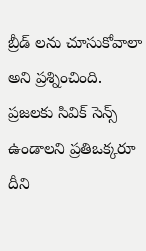బ్రీడ్ లను చూసుకోవాలా అని ప్రశ్నించింది. ప్రజలకు సివిక్ సెన్స్ ఉండాలని ప్రతిఒక్కరూ దీని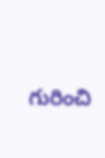గురించి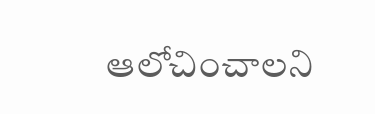ఆలోచించాలని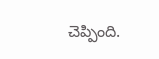చెప్పింది.